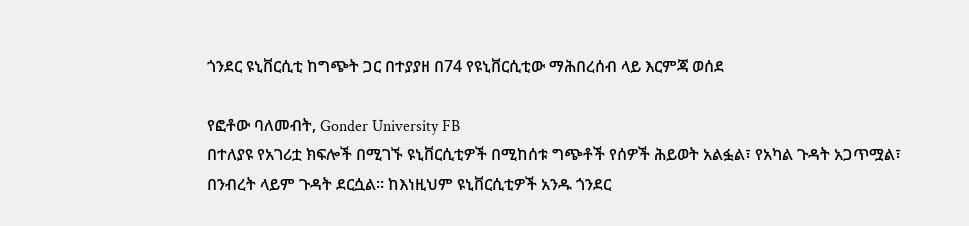ጎንደር ዩኒቨርሲቲ ከግጭት ጋር በተያያዘ በ74 የዩኒቨርሲቲው ማሕበረሰብ ላይ እርምጃ ወሰደ

የፎቶው ባለመብት, Gonder University FB
በተለያዩ የአገሪቷ ክፍሎች በሚገኙ ዩኒቨርሲቲዎች በሚከሰቱ ግጭቶች የሰዎች ሕይወት አልፏል፣ የአካል ጉዳት አጋጥሟል፣ በንብረት ላይም ጉዳት ደርሷል። ከእነዚህም ዩኒቨርሲቲዎች አንዱ ጎንደር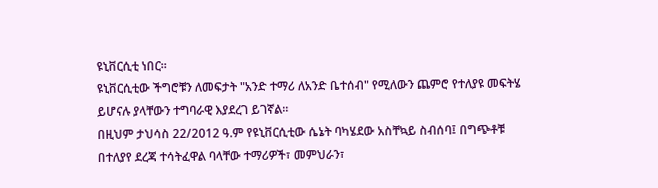ዩኒቨርሲቲ ነበር።
ዩኒቨርሲቲው ችግሮቹን ለመፍታት "አንድ ተማሪ ለአንድ ቤተሰብ" የሚለውን ጨምሮ የተለያዩ መፍትሄ ይሆናሉ ያላቸውን ተግባራዊ እያደረገ ይገኛል።
በዚህም ታህሳስ 22/2012 ዓ.ም የዩኒቨርሲቲው ሴኔት ባካሄደው አስቸኳይ ስብሰባ፤ በግጭቶቹ በተለያየ ደረጃ ተሳትፈዋል ባላቸው ተማሪዎች፣ መምህራን፣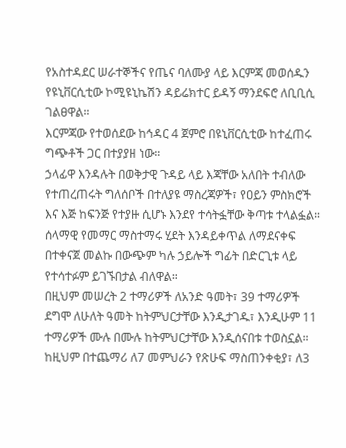የአስተዳደር ሠራተኞችና የጤና ባለሙያ ላይ እርምጃ መወሰዱን የዩኒቨርሲቲው ኮሚዩኒኬሽን ዳይሬክተር ይዳኝ ማንደፍሮ ለቢቢሲ ገልፀዋል።
እርምጃው የተወሰደው ከኅዳር 4 ጀምሮ በዩኒቨርሲቲው ከተፈጠሩ ግጭቶች ጋር በተያያዘ ነው።
ኃላፊዋ እንዳሉት በወቅታዊ ጉዳይ ላይ እጃቸው አለበት ተብለው የተጠረጠሩት ግለሰቦች በተለያዩ ማስረጃዎች፣ የዐይን ምስክሮች እና እጅ ከፍንጅ የተያዙ ሲሆኑ እንደየ ተሳትፏቸው ቅጣቱ ተላልፏል።
ሰላማዊ የመማር ማስተማሩ ሂደት እንዳይቀጥል ለማደናቀፍ በተቀናጀ መልኩ በውጭም ካሉ ኃይሎች ግፊት በድርጊቱ ላይ የተሳተፉም ይገኙበታል ብለዋል።
በዚህም መሠረት 2 ተማሪዎች ለአንድ ዓመት፣ 39 ተማሪዎች ደግሞ ለሁለት ዓመት ከትምህርታቸው እንዲታገዱ፣ እንዲሁም 11 ተማሪዎች ሙሉ በሙሉ ከትምህርታቸው እንዲሰናበቱ ተወስኗል።
ከዚህም በተጨማሪ ለ7 መምህራን የጽሁፍ ማስጠንቀቂያ፣ ለ3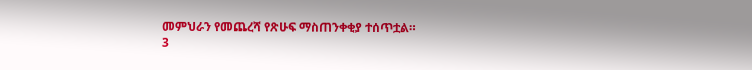መምህራን የመጨረሻ የጽሁፍ ማስጠንቀቂያ ተሰጥቷል።
3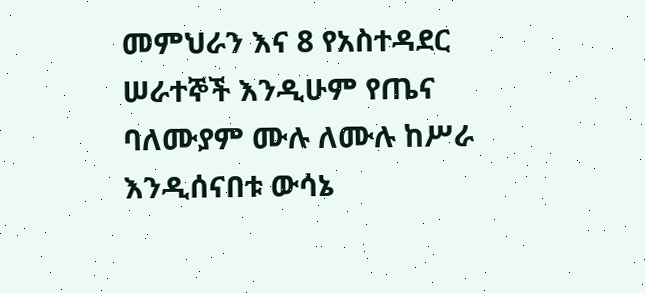መምህራን እና 8 የአስተዳደር ሠራተኞች እንዲሁም የጤና ባለሙያም ሙሉ ለሙሉ ከሥራ እንዲሰናበቱ ውሳኔ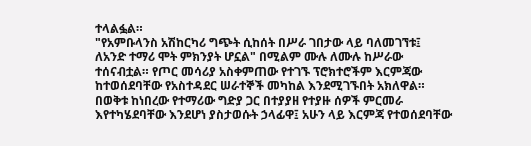ተላልፏል።
"የአምቡላንስ አሽከርካሪ ግጭት ሲከሰት በሥራ ገበታው ላይ ባለመገኘቱ፤ ለአንድ ተማሪ ሞት ምክንያት ሆኗል" በሚልም ሙሉ ለሙሉ ከሥራው ተሰናብቷል። የጦር መሳሪያ አስቀምጠው የተገኙ ፕሮክተሮችም እርምጃው ከተወሰደባቸው የአስተዳደር ሠራተኞች መካከል እንደሚገኙበት አክለዋል።
በወቅቱ ከነበረው የተማሪው ግድያ ጋር በተያያዘ የተያዙ ሰዎች ምርመራ እየተካሄደባቸው እንደሆነ ያስታወሱት ኃላፊዋ፤ አሁን ላይ እርምጃ የተወሰደባቸው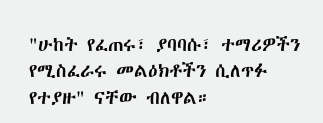"ሁከት የፈጠሩ፣ ያባባሱ፣ ተማሪዎችን የሚስፈራሩ መልዕክቶችን ሲለጥፉ የተያዙ" ናቸው ብለዋል።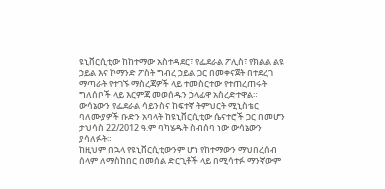ዩኒቨርሲቲው ከከተማው አስተዳደር፣ የፌደራል ፖሊስ፣ የክልል ልዩ ኃይል እና ኮማንድ ፖስት ግብረ ኃይል ጋር በመቀናጀት በተደረገ ማጣራት የተገኙ ማስረጃዎች ላይ ተመስርተው የተጠረጠሩት ግለሰቦች ላይ እርምጃ መወሰዱን ኃላፊዋ አስረድተዋል።
ውሳኔውን የፌደራል ሳይንስና ከፍተኛ ትምህርት ሚኒስቴር ባለሙያዎች ቡድን አባላት ከዩኒቨርሲቲው ሴናተሮች ጋር በመሆን ታህሳስ 22/2012 ዓ.ም ባካሄዱት ስብሰባ ነው ውሳኔውን ያሳለፉት።
ከዚህም በኋላ የዩኒቨርሲቲውንም ሆነ የከተማውን ማህበረሰብ ሰላም ለማስከበር በመሰል ድርጊቶች ላይ በሚሳተፉ ማንኛውም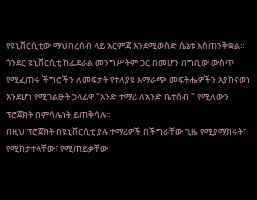የዩኒቨርሲቲው ማህበረሰብ ላይ እርምጃ እንደሚወስድ ሴኔቱ አስጠንቅቋል።
ጎንደር ዩኒቨርሲቲ ከፌደራል መንግሥትም ጋር በመሆን በግቢው ውስጥ የሚፈጠሩ ችግሮችን ለመፍታት የተለያዩ አማራጭ መፍትሔዎችን እያከናወነ እንደሆነ የሚገልፁት ኃላፊዋ "አንድ ተማሪ ለአንድ ቤተሰብ " የሚለውን ፕሮጀክት በምሳሌነት ይጠቅሳሉ።
በዚህ ፕሮጀክት በዩኒቨርሲቲ ያሉ ተማሪዎች በችግራቸው ጊዜ የሚያማክሩት፣ የሚከታተላቸው፣ የሚጠይቃቸው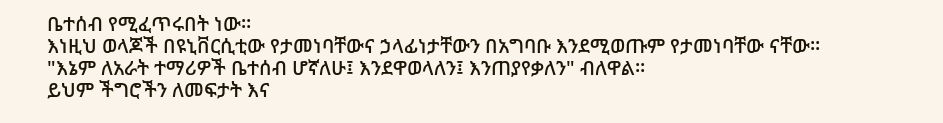ቤተሰብ የሚፈጥሩበት ነው።
እነዚህ ወላጆች በዩኒቨርሲቲው የታመነባቸውና ኃላፊነታቸውን በአግባቡ እንደሚወጡም የታመነባቸው ናቸው።
"እኔም ለአራት ተማሪዎች ቤተሰብ ሆኛለሁ፤ እንደዋወላለን፤ እንጠያየቃለን" ብለዋል።
ይህም ችግሮችን ለመፍታት እና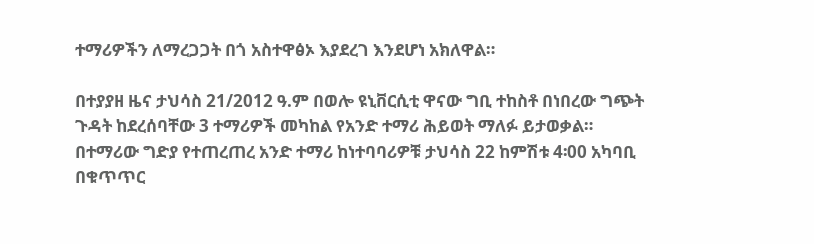ተማሪዎችን ለማረጋጋት በጎ አስተዋፅኦ እያደረገ እንደሆነ አክለዋል።

በተያያዘ ዜና ታህሳስ 21/2012 ዓ.ም በወሎ ዩኒቨርሲቲ ዋናው ግቢ ተከስቶ በነበረው ግጭት ጉዳት ከደረሰባቸው 3 ተማሪዎች መካከል የአንድ ተማሪ ሕይወት ማለፉ ይታወቃል።
በተማሪው ግድያ የተጠረጠረ አንድ ተማሪ ከነተባባሪዎቹ ታህሳስ 22 ከምሽቱ 4፡00 አካባቢ በቁጥጥር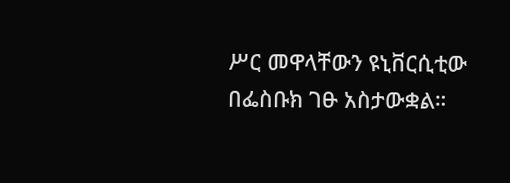ሥር መዋላቸውን ዩኒቨርሲቲው በፌስቡክ ገፁ አስታውቋል።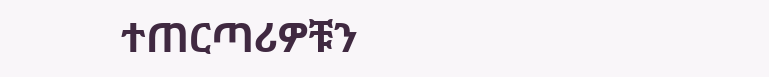ተጠርጣሪዎቹን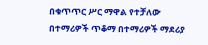በቁጥጥር ሥር ማዋል የተቻለው በተማሪዎች ጥቆማ በተማሪዎች ማደሪያ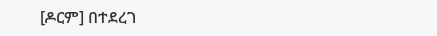[ዶርም] በተደረገ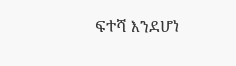ፍተሻ እንደሆነ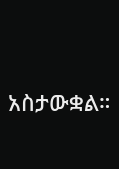አስታውቋል።